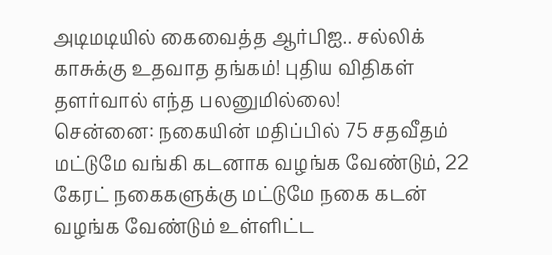அடிமடியில் கைவைத்த ஆர்பிஐ.. சல்லிக் காசுக்கு உதவாத தங்கம்! புதிய விதிகள் தளர்வால் எந்த பலனுமில்லை!
சென்னை: நகையின் மதிப்பில் 75 சதவீதம் மட்டுமே வங்கி கடனாக வழங்க வேண்டும், 22 கேரட் நகைகளுக்கு மட்டுமே நகை கடன் வழங்க வேண்டும் உள்ளிட்ட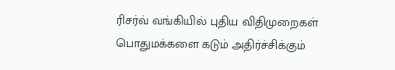ரிசர்வ் வங்கியில் புதிய விதிமுறைகள் பொதுமக்களை கடும் அதிர்ச்சிக்கும்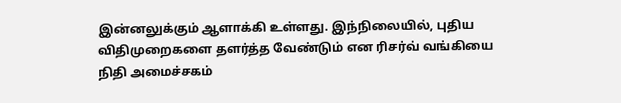இன்னலுக்கும் ஆளாக்கி உள்ளது. இந்நிலையில், புதிய விதிமுறைகளை தளர்த்த வேண்டும் என ரிசர்வ் வங்கியை நிதி அமைச்சகம்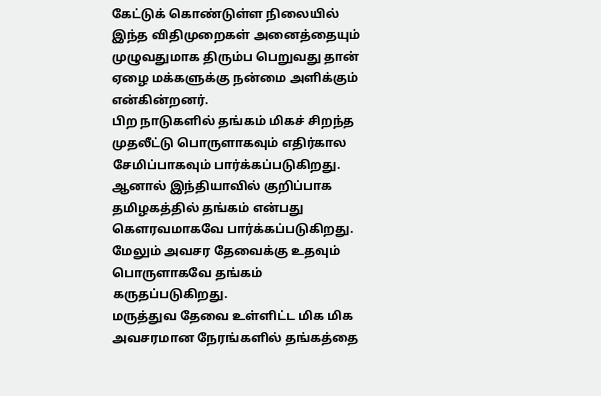கேட்டுக் கொண்டுள்ள நிலையில் இந்த விதிமுறைகள் அனைத்தையும் முழுவதுமாக திரும்ப பெறுவது தான் ஏழை மக்களுக்கு நன்மை அளிக்கும் என்கின்றனர்.
பிற நாடுகளில் தங்கம் மிகச் சிறந்த முதலீட்டு பொருளாகவும் எதிர்கால சேமிப்பாகவும் பார்க்கப்படுகிறது. ஆனால் இந்தியாவில் குறிப்பாக தமிழகத்தில் தங்கம் என்பது கௌரவமாகவே பார்க்கப்படுகிறது. மேலும் அவசர தேவைக்கு உதவும் பொருளாகவே தங்கம் கருதப்படுகிறது.
மருத்துவ தேவை உள்ளிட்ட மிக மிக அவசரமான நேரங்களில் தங்கத்தை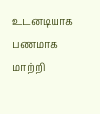உடனடியாக பணமாக மாற்றி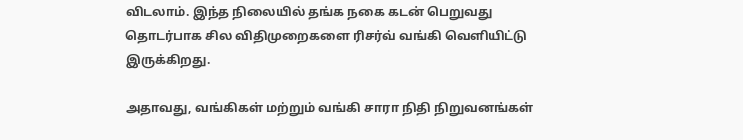விடலாம். இந்த நிலையில் தங்க நகை கடன் பெறுவது தொடர்பாக சில விதிமுறைகளை ரிசர்வ் வங்கி வெளியிட்டு இருக்கிறது.

அதாவது, வங்கிகள் மற்றும் வங்கி சாரா நிதி நிறுவனங்கள்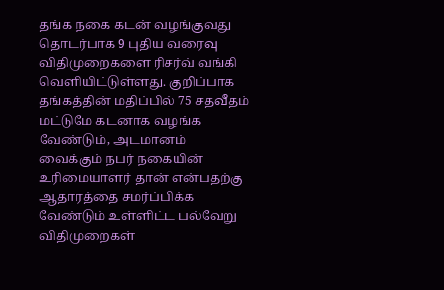தங்க நகை கடன் வழங்குவது தொடர்பாக 9 புதிய வரைவு விதிமுறைகளை ரிசர்வ் வங்கி வெளியிட்டுள்ளது. குறிப்பாக தங்கத்தின் மதிப்பில் 75 சதவீதம் மட்டுமே கடனாக வழங்க வேண்டும், அடமானம் வைக்கும் நபர் நகையின் உரிமையாளர் தான் என்பதற்கு ஆதாரத்தை சமர்ப்பிக்க வேண்டும் உள்ளிட்ட பல்வேறு விதிமுறைகள்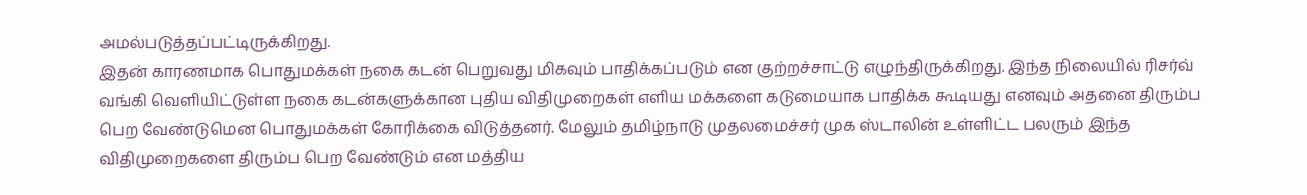அமல்படுத்தப்பட்டிருக்கிறது.
இதன் காரணமாக பொதுமக்கள் நகை கடன் பெறுவது மிகவும் பாதிக்கப்படும் என குற்றச்சாட்டு எழுந்திருக்கிறது. இந்த நிலையில் ரிசர்வ் வங்கி வெளியிட்டுள்ள நகை கடன்களுக்கான புதிய விதிமுறைகள் எளிய மக்களை கடுமையாக பாதிக்க கூடியது எனவும் அதனை திரும்ப பெற வேண்டுமென பொதுமக்கள் கோரிக்கை விடுத்தனர். மேலும் தமிழ்நாடு முதலமைச்சர் முக ஸ்டாலின் உள்ளிட்ட பலரும் இந்த விதிமுறைகளை திரும்ப பெற வேண்டும் என மத்திய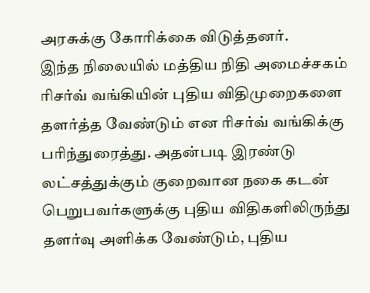அரசுக்கு கோரிக்கை விடுத்தனர்.
இந்த நிலையில் மத்திய நிதி அமைச்சகம் ரிசர்வ் வங்கியின் புதிய விதிமுறைகளை தளர்த்த வேண்டும் என ரிசர்வ் வங்கிக்கு பரிந்துரைத்து. அதன்படி இரண்டு லட்சத்துக்கும் குறைவான நகை கடன் பெறுபவர்களுக்கு புதிய விதிகளிலிருந்து தளர்வு அளிக்க வேண்டும், புதிய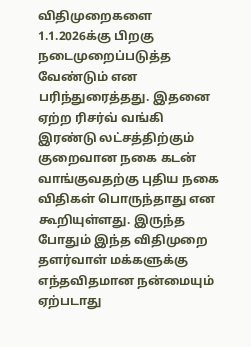விதிமுறைகளை 1.1.2026க்கு பிறகு நடைமுறைப்படுத்த வேண்டும் என பரிந்துரைத்தது. இதனை ஏற்ற ரிசர்வ் வங்கி இரண்டு லட்சத்திற்கும் குறைவான நகை கடன் வாங்குவதற்கு புதிய நகை விதிகள் பொருந்தாது என கூறியுள்ளது. இருந்த போதும் இந்த விதிமுறை தளர்வாள் மக்களுக்கு எந்தவிதமான நன்மையும் ஏற்படாது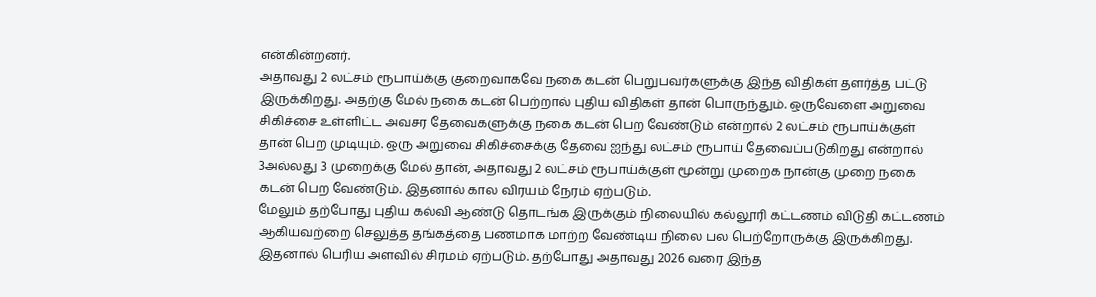என்கின்றனர்.
அதாவது 2 லட்சம் ரூபாய்க்கு குறைவாகவே நகை கடன் பெறுபவர்களுக்கு இந்த விதிகள் தளர்த்த பட்டு இருக்கிறது. அதற்கு மேல் நகை கடன் பெற்றால் புதிய விதிகள் தான் பொருந்தும். ஒருவேளை அறுவை சிகிச்சை உள்ளிட்ட அவசர தேவைகளுக்கு நகை கடன் பெற வேண்டும் என்றால் 2 லட்சம் ரூபாய்க்குள் தான் பெற முடியும். ஒரு அறுவை சிகிச்சைக்கு தேவை ஐந்து லட்சம் ரூபாய் தேவைப்படுகிறது என்றால் 3அல்லது 3 முறைக்கு மேல் தான், அதாவது 2 லட்சம் ரூபாய்க்குள் மூன்று முறைக நான்கு முறை நகை கடன் பெற வேண்டும். இதனால் கால விரயம் நேரம் ஏற்படும்.
மேலும் தற்போது புதிய கல்வி ஆண்டு தொடங்க இருக்கும் நிலையில் கல்லூரி கட்டணம் விடுதி கட்டணம் ஆகியவற்றை செலுத்த தங்கத்தை பணமாக மாற்ற வேண்டிய நிலை பல பெற்றோருக்கு இருக்கிறது. இதனால் பெரிய அளவில் சிரமம் ஏற்படும். தற்போது அதாவது 2026 வரை இந்த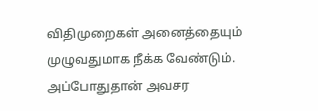விதிமுறைகள் அனைத்தையும் முழுவதுமாக நீக்க வேண்டும். அப்போதுதான் அவசர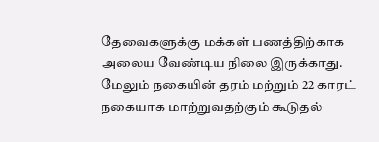தேவைகளுக்கு மக்கள் பணத்திற்காக அலைய வேண்டிய நிலை இருக்காது. மேலும் நகையின் தரம் மற்றும் 22 காரட் நகையாக மாற்றுவதற்கும் கூடுதல்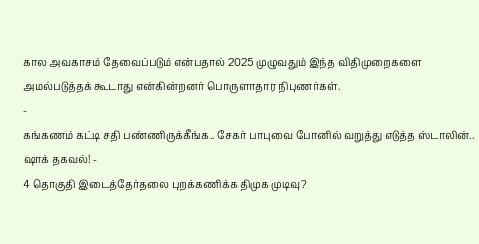கால அவகாசம் தேவைப்படும் என்பதால் 2025 முழுவதும் இந்த விதிமுறைகளை அமல்படுத்தக் கூடாது என்கின்றனர் பொருளாதார நிபுணர்கள்.
-
கங்கணம் கட்டி சதி பண்ணிருக்கீங்க.. சேகர் பாபுவை போனில் வறுத்து எடுத்த ஸ்டாலின்.. ஷாக் தகவல்! -
4 தொகுதி இடைத்தேர்தலை புறக்கணிக்க திமுக முடிவு?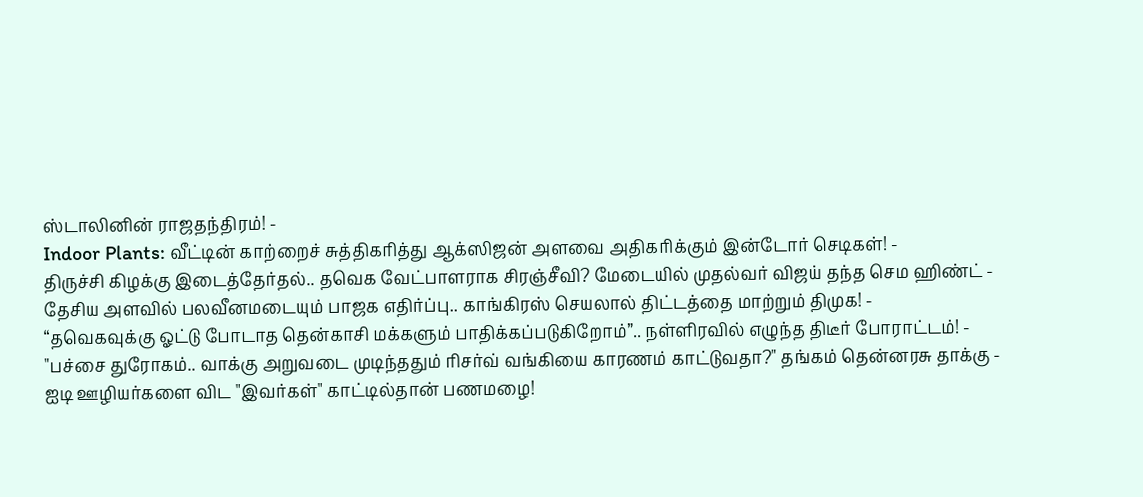ஸ்டாலினின் ராஜதந்திரம்! -
Indoor Plants: வீட்டின் காற்றைச் சுத்திகரித்து ஆக்ஸிஜன் அளவை அதிகரிக்கும் இன்டோர் செடிகள்! -
திருச்சி கிழக்கு இடைத்தேர்தல்.. தவெக வேட்பாளராக சிரஞ்சீவி? மேடையில் முதல்வர் விஜய் தந்த செம ஹிண்ட் -
தேசிய அளவில் பலவீனமடையும் பாஜக எதிர்ப்பு.. காங்கிரஸ் செயலால் திட்டத்தை மாற்றும் திமுக! -
“தவெகவுக்கு ஓட்டு போடாத தென்காசி மக்களும் பாதிக்கப்படுகிறோம்”.. நள்ளிரவில் எழுந்த திடீர் போராட்டம்! -
"பச்சை துரோகம்.. வாக்கு அறுவடை முடிந்ததும் ரிசர்வ் வங்கியை காரணம் காட்டுவதா?" தங்கம் தென்னரசு தாக்கு -
ஐடி ஊழியர்களை விட "இவர்கள்" காட்டில்தான் பணமழை!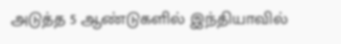அடுத்த 5 ஆண்டுகளில் இந்தியாவில்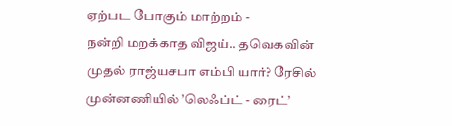ஏற்பட போகும் மாற்றம் -
நன்றி மறக்காத விஜய்.. தவெகவின் முதல் ராஜ்யசபா எம்பி யார்? ரேசில் முன்னணியில் ’லெஃப்ட் - ரைட்’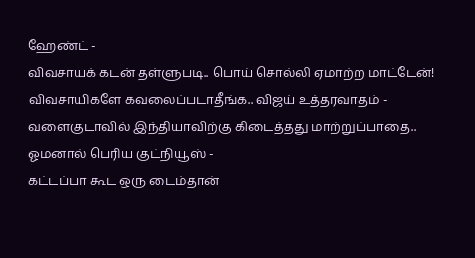ஹேண்ட் -
விவசாயக் கடன் தள்ளுபடி.. பொய் சொல்லி ஏமாற்ற மாட்டேன்! விவசாயிகளே கவலைப்படாதீங்க.. விஜய் உத்தரவாதம் -
வளைகுடாவில் இந்தியாவிற்கு கிடைத்தது மாற்றுப்பாதை.. ஓமனால் பெரிய குட்நியூஸ் -
கட்டப்பா கூட ஒரு டைம்தான்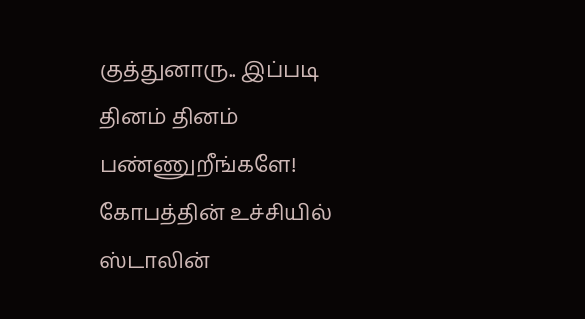குத்துனாரு.. இப்படி தினம் தினம் பண்ணுறீங்களே! கோபத்தின் உச்சியில் ஸ்டாலின்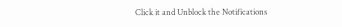Click it and Unblock the Notifications